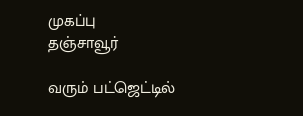முகப்பு
தஞ்சாவூர்

வரும் பட்ஜெட்டில்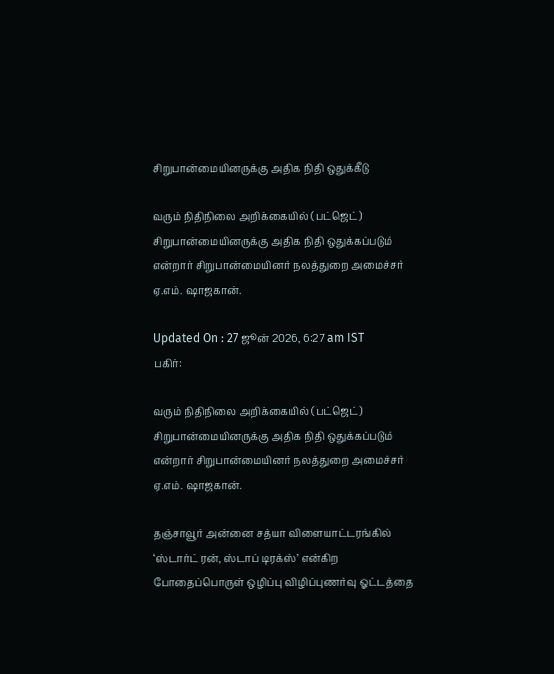சிறுபான்மையினருக்கு அதிக நிதி ஒதுக்கீடு

வரும் நிதிநிலை அறிக்கையில் (பட்ஜெட்) சிறுபான்மையினருக்கு அதிக நிதி ஒதுக்கப்படும் என்றார் சிறுபான்மையினர் நலத்துறை அமைச்சர் ஏ.எம். ஷாஜகான்.

Updated On : 27 ஜூன் 2026, 6:27 am IST
பகிர்:

வரும் நிதிநிலை அறிக்கையில் (பட்ஜெட்) சிறுபான்மையினருக்கு அதிக நிதி ஒதுக்கப்படும் என்றார் சிறுபான்மையினர் நலத்துறை அமைச்சர் ஏ.எம். ஷாஜகான்.

தஞ்சாவூர் அன்னை சத்யா விளையாட்டரங்கில் ‘ஸ்டார்ட் ரன், ஸ்டாப் டிரக்ஸ்’ என்கிற போதைப்பொருள் ஒழிப்பு விழிப்புணர்வு ஓட்டத்தை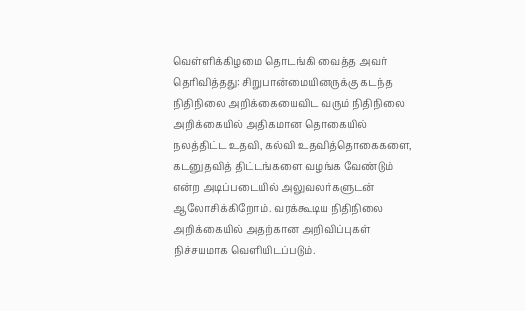வெள்ளிக்கிழமை தொடங்கி வைத்த அவர் தெரிவித்தது: சிறுபான்மையினருக்கு கடந்த நிதிநிலை அறிக்கையைவிட வரும் நிதிநிலை அறிக்கையில் அதிகமான தொகையில் நலத்திட்ட உதவி, கல்வி உதவித்தொகைகளை, கடனுதவித் திட்டங்களை வழங்க வேண்டும் என்ற அடிப்படையில் அலுவலர்களுடன் ஆலோசிக்கிறோம். வரக்கூடிய நிதிநிலை அறிக்கையில் அதற்கான அறிவிப்புகள் நிச்சயமாக வெளியிடப்படும்.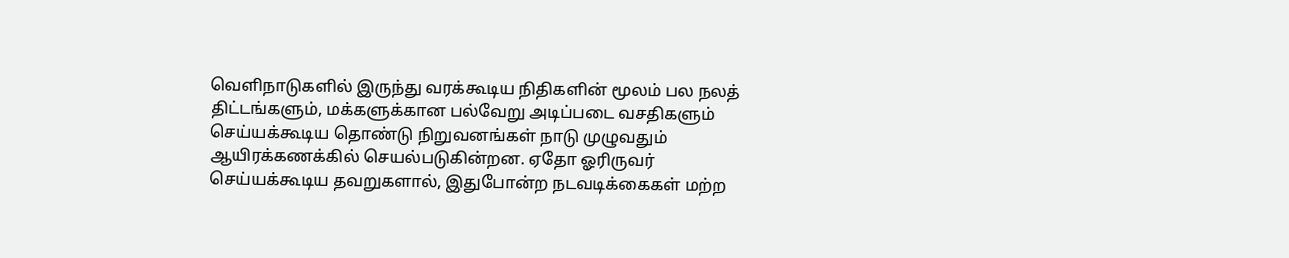வெளிநாடுகளில் இருந்து வரக்கூடிய நிதிகளின் மூலம் பல நலத் திட்டங்களும், மக்களுக்கான பல்வேறு அடிப்படை வசதிகளும் செய்யக்கூடிய தொண்டு நிறுவனங்கள் நாடு முழுவதும் ஆயிரக்கணக்கில் செயல்படுகின்றன. ஏதோ ஓரிருவர் செய்யக்கூடிய தவறுகளால், இதுபோன்ற நடவடிக்கைகள் மற்ற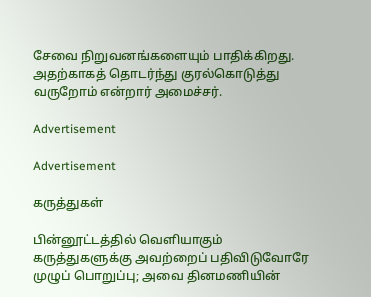சேவை நிறுவனங்களையும் பாதிக்கிறது. அதற்காகத் தொடர்ந்து குரல்கொடுத்து வருறோம் என்றார் அமைச்சர்.

Advertisement

Advertisement

கருத்துகள்

பின்னூட்டத்தில் வெளியாகும் கருத்துகளுக்கு அவற்றைப் பதிவிடுவோரே முழுப் பொறுப்பு; அவை தினமணியின்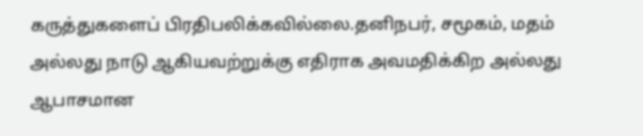கருத்துகளைப் பிரதிபலிக்கவில்லை.தனிநபர், சமூகம், மதம் அல்லது நாடு ஆகியவற்றுக்கு எதிராக அவமதிக்கிற அல்லது ஆபாசமான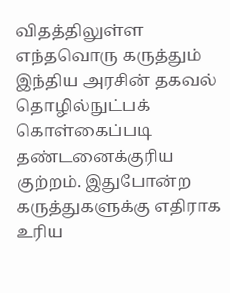விதத்திலுள்ள எந்தவொரு கருத்தும் இந்திய அரசின் தகவல் தொழில்நுட்பக் கொள்கைப்படி தண்டனைக்குரிய குற்றம். இதுபோன்ற கருத்துகளுக்கு எதிராக உரிய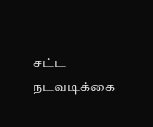சட்ட நடவடிக்கை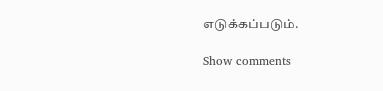எடுக்கப்படும்.

Show comments